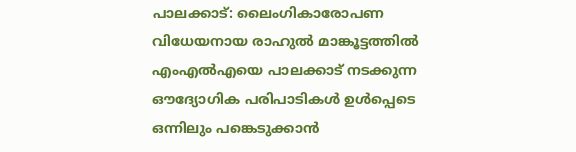പാലക്കാട്: ലൈംഗികാരോപണ വിധേയനായ രാഹുൽ മാങ്കൂട്ടത്തിൽ എംഎൽഎയെ പാലക്കാട് നടക്കുന്ന ഔദ്യോഗിക പരിപാടികൾ ഉൾപ്പെടെ ഒന്നിലും പങ്കെടുക്കാൻ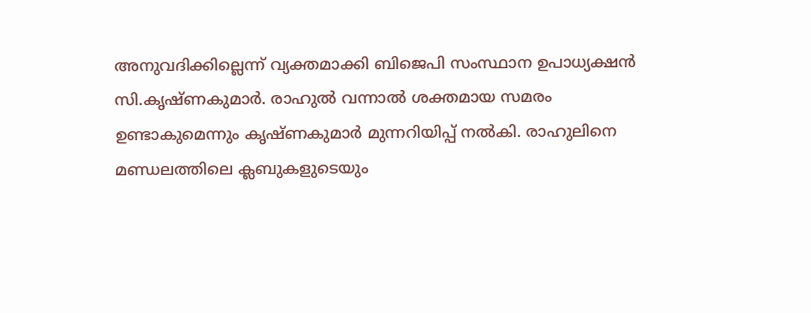അനുവദിക്കില്ലെന്ന് വ്യക്തമാക്കി ബിജെപി സംസ്ഥാന ഉപാധ്യക്ഷൻ സി.കൃഷ്ണകുമാർ. രാഹുൽ വന്നാൽ ശക്തമായ സമരം ഉണ്ടാകുമെന്നും കൃഷ്ണകുമാർ മുന്നറിയിപ്പ് നൽകി. രാഹുലിനെ മണ്ഡലത്തിലെ ക്ലബുകളുടെയും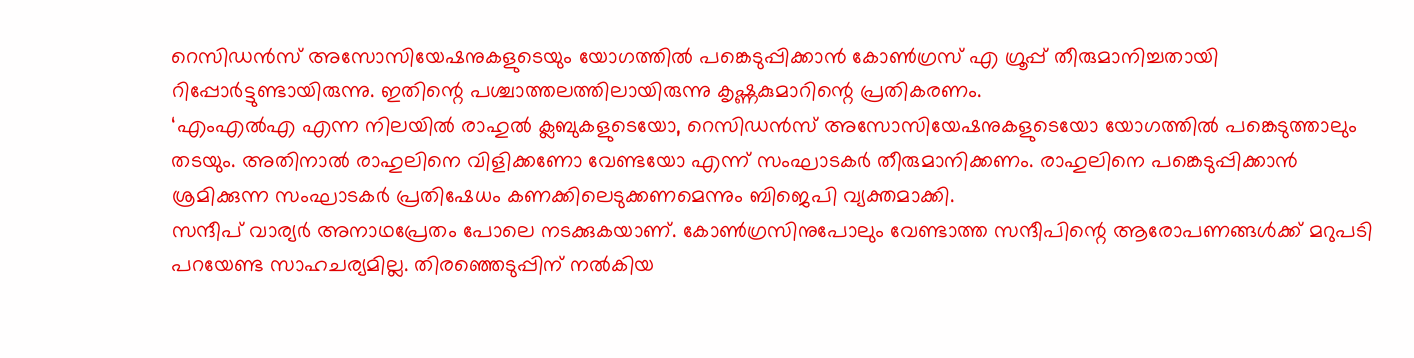റെസിഡൻസ് അസോസിയേഷനുകളുടെയും യോഗത്തിൽ പങ്കെടുപ്പിക്കാൻ കോൺഗ്രസ് എ ഗ്രൂപ്പ് തീരുമാനിച്ചതായി റിപ്പോർട്ടുണ്ടായിരുന്നു. ഇതിന്റെ പശ്ചാത്തലത്തിലായിരുന്നു കൃഷ്ണകുമാറിന്റെ പ്രതികരണം.
‘എംഎൽഎ എന്ന നിലയിൽ രാഹുൽ ക്ലബുകളുടെയോ, റെസിഡൻസ് അസോസിയേഷനുകളുടെയോ യോഗത്തിൽ പങ്കെടുത്താലും തടയും. അതിനാൽ രാഹുലിനെ വിളിക്കണോ വേണ്ടയോ എന്ന് സംഘാടകർ തീരുമാനിക്കണം. രാഹുലിനെ പങ്കെടുപ്പിക്കാൻ ശ്രമിക്കുന്ന സംഘാടകർ പ്രതിഷേധം കണക്കിലെടുക്കണമെന്നും ബിജെപി വ്യക്തമാക്കി.
സന്ദീപ് വാര്യർ അനാഥപ്രേതം പോലെ നടക്കുകയാണ്. കോൺഗ്രസിനുപോലും വേണ്ടാത്ത സന്ദീപിന്റെ ആരോപണങ്ങൾക്ക് മറുപടി പറയേണ്ട സാഹചര്യമില്ല. തിരഞ്ഞെടുപ്പിന് നൽകിയ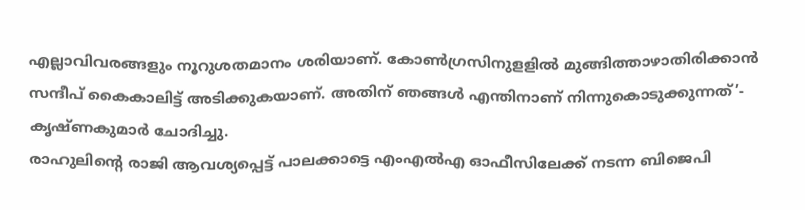എല്ലാവിവരങ്ങളും നൂറുശതമാനം ശരിയാണ്. കോൺഗ്രസിനുളളിൽ മുങ്ങിത്താഴാതിരിക്കാൻ സന്ദീപ് കൈകാലിട്ട് അടിക്കുകയാണ്. അതിന് ഞങ്ങൾ എന്തിനാണ് നിന്നുകൊടുക്കുന്നത്’- കൃഷ്ണകുമാർ ചോദിച്ചു.
രാഹുലിന്റെ രാജി ആവശ്യപ്പെട്ട് പാലക്കാട്ടെ എംഎൽഎ ഓഫീസിലേക്ക് നടന്ന ബിജെപി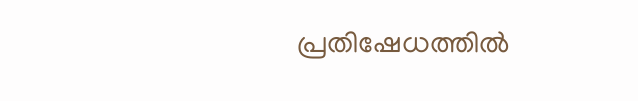പ്രതിഷേധത്തിൽ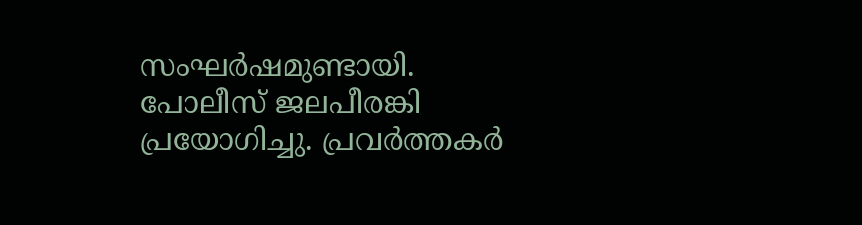സംഘർഷമുണ്ടായി. പോലീസ് ജലപീരങ്കി പ്രയോഗിച്ചു. പ്രവർത്തകർ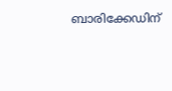ബാരിക്കേഡിന്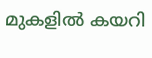മുകളിൽ കയറി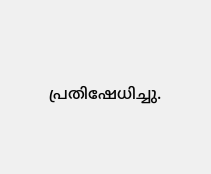പ്രതിഷേധിച്ചു.